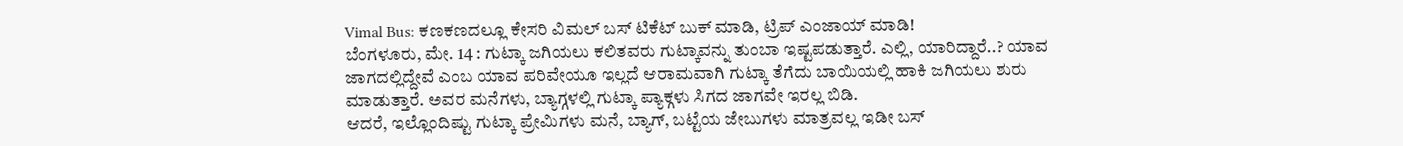Vimal Bus: ಕಣಕಣದಲ್ಲೂ ಕೇಸರಿ ವಿಮಲ್ ಬಸ್ ಟಿಕೆಟ್ ಬುಕ್ ಮಾಡಿ, ಟ್ರಿಪ್ ಎಂಜಾಯ್ ಮಾಡಿ!
ಬೆಂಗಳೂರು, ಮೇ. 14 : ಗುಟ್ಕಾ ಜಗಿಯಲು ಕಲಿತವರು ಗುಟ್ಕಾವನ್ನು ತುಂಬಾ ಇಷ್ಟಪಡುತ್ತಾರೆ. ಎಲ್ಲಿ, ಯಾರಿದ್ದಾರೆ..? ಯಾವ ಜಾಗದಲ್ಲಿದ್ದೇವೆ ಎಂಬ ಯಾವ ಪರಿವೇಯೂ ಇಲ್ಲದೆ ಆರಾಮವಾಗಿ ಗುಟ್ಕಾ ತೆಗೆದು ಬಾಯಿಯಲ್ಲಿ ಹಾಕಿ ಜಗಿಯಲು ಶುರು ಮಾಡುತ್ತಾರೆ. ಅವರ ಮನೆಗಳು, ಬ್ಯಾಗ್ಗಳಲ್ಲಿ ಗುಟ್ಕಾ ಪ್ಯಾಕ್ಗಳು ಸಿಗದ ಜಾಗವೇ ಇರಲ್ಲ ಬಿಡಿ.
ಆದರೆ, ಇಲ್ಲೊಂದಿಷ್ಟು ಗುಟ್ಕಾ ಪ್ರೇಮಿಗಳು ಮನೆ, ಬ್ಯಾಗ್, ಬಟ್ಟೆಯ ಜೇಬುಗಳು ಮಾತ್ರವಲ್ಲ ಇಡೀ ಬಸ್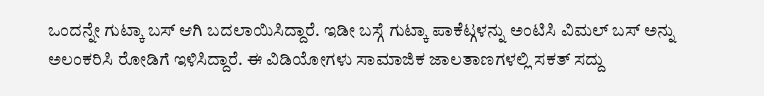ಒಂದನ್ನೇ ಗುಟ್ಕಾ ಬಸ್ ಆಗಿ ಬದಲಾಯಿಸಿದ್ದಾರೆ. ಇಡೀ ಬಸ್ಗೆ ಗುಟ್ಕಾ ಪಾಕೆಟ್ಗಳನ್ನು ಅಂಟಿಸಿ ವಿಮಲ್ ಬಸ್ ಅನ್ನು ಅಲಂಕರಿಸಿ ರೋಡಿಗೆ ಇಳಿಸಿದ್ದಾರೆ. ಈ ವಿಡಿಯೋಗಳು ಸಾಮಾಜಿಕ ಜಾಲತಾಣಗಳಲ್ಲಿ ಸಕತ್ ಸದ್ದು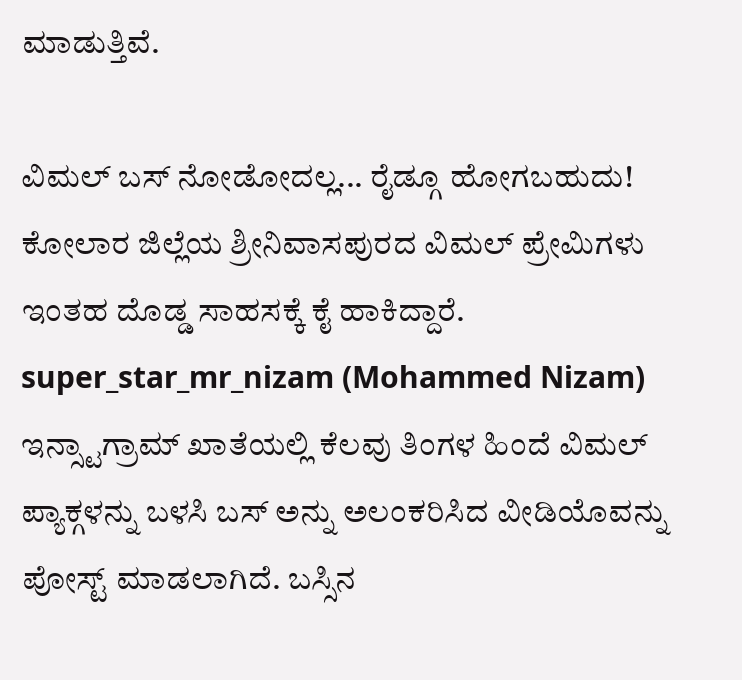ಮಾಡುತ್ತಿವೆ.

ವಿಮಲ್ ಬಸ್ ನೋಡೋದಲ್ಲ... ರೈಡ್ಗೂ ಹೋಗಬಹುದು!
ಕೋಲಾರ ಜಿಲ್ಲೆಯ ಶ್ರೀನಿವಾಸಪುರದ ವಿಮಲ್ ಪ್ರೇಮಿಗಳು ಇಂತಹ ದೊಡ್ಡ ಸಾಹಸಕ್ಕೆ ಕೈ ಹಾಕಿದ್ದಾರೆ. super_star_mr_nizam (Mohammed Nizam) ಇನ್ಸ್ಟಾಗ್ರಾಮ್ ಖಾತೆಯಲ್ಲಿ ಕೆಲವು ತಿಂಗಳ ಹಿಂದೆ ವಿಮಲ್ ಪ್ಯಾಕ್ಗಳನ್ನು ಬಳಸಿ ಬಸ್ ಅನ್ನು ಅಲಂಕರಿಸಿದ ವೀಡಿಯೊವನ್ನು ಪೋಸ್ಟ್ ಮಾಡಲಾಗಿದೆ. ಬಸ್ಸಿನ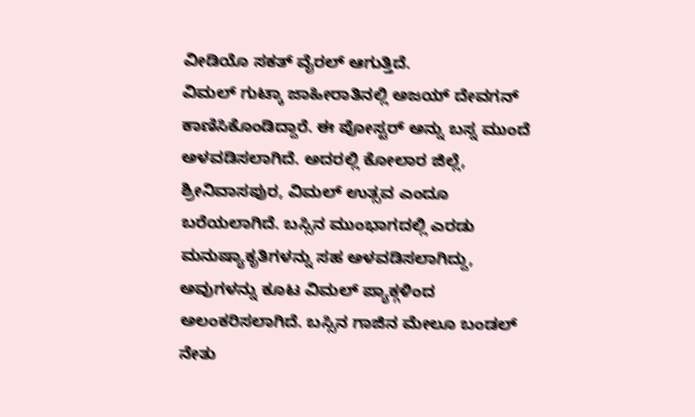ವೀಡಿಯೊ ಸಕತ್ ವೈರಲ್ ಆಗುತ್ತಿದೆ.
ವಿಮಲ್ ಗುಟ್ಕಾ ಜಾಹೀರಾತಿನಲ್ಲಿ ಅಜಯ್ ದೇವಗನ್ ಕಾಣಿಸಿಕೊಂಡಿದ್ದಾರೆ. ಈ ಪೋಸ್ಟರ್ ಅನ್ನು ಬಸ್ನ ಮುಂದೆ ಅಳವಡಿಸಲಾಗಿದೆ. ಅದರಲ್ಲಿ ಕೋಲಾರ ಜಿಲ್ಲೆ, ಶ್ರೀನಿವಾಸಪುರ, ವಿಮಲ್ ಉತ್ಸವ ಎಂದೂ ಬರೆಯಲಾಗಿದೆ. ಬಸ್ಸಿನ ಮುಂಭಾಗದಲ್ಲಿ ಎರಡು ಮನುಷ್ಯಾಕೃತಿಗಳನ್ನು ಸಹ ಅಳವಡಿಸಲಾಗಿದ್ದು, ಅವುಗಳನ್ನು ಕೂಟ ವಿಮಲ್ ಪ್ಯಾಕ್ಗಳಿಂದ ಅಲಂಕರಿಸಲಾಗಿದೆ. ಬಸ್ಸಿನ ಗಾಜಿನ ಮೇಲೂ ಬಂಡಲ್ ನೇತು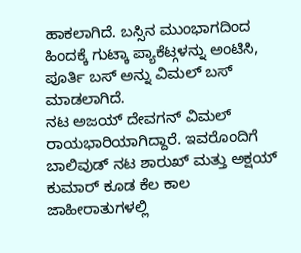ಹಾಕಲಾಗಿದೆ. ಬಸ್ಸಿನ ಮುಂಭಾಗದಿಂದ ಹಿಂದಕ್ಕೆ ಗುಟ್ಕಾ ಪ್ಯಾಕೆಟ್ಗಳನ್ನು ಅಂಟಿಸಿ, ಪೂರ್ತಿ ಬಸ್ ಅನ್ನು ವಿಮಲ್ ಬಸ್ ಮಾಡಲಾಗಿದೆ.
ನಟ ಅಜಯ್ ದೇವಗನ್ ವಿಮಲ್ ರಾಯಭಾರಿಯಾಗಿದ್ದಾರೆ. ಇವರೊಂದಿಗೆ ಬಾಲಿವುಡ್ ನಟ ಶಾರುಖ್ ಮತ್ತು ಅಕ್ಷಯ್ ಕುಮಾರ್ ಕೂಡ ಕೆಲ ಕಾಲ ಜಾಹೀರಾತುಗಳಲ್ಲಿ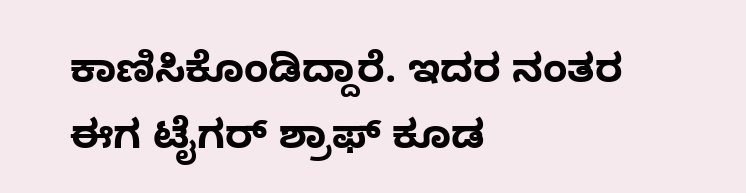ಕಾಣಿಸಿಕೊಂಡಿದ್ದಾರೆ. ಇದರ ನಂತರ ಈಗ ಟೈಗರ್ ಶ್ರಾಫ್ ಕೂಡ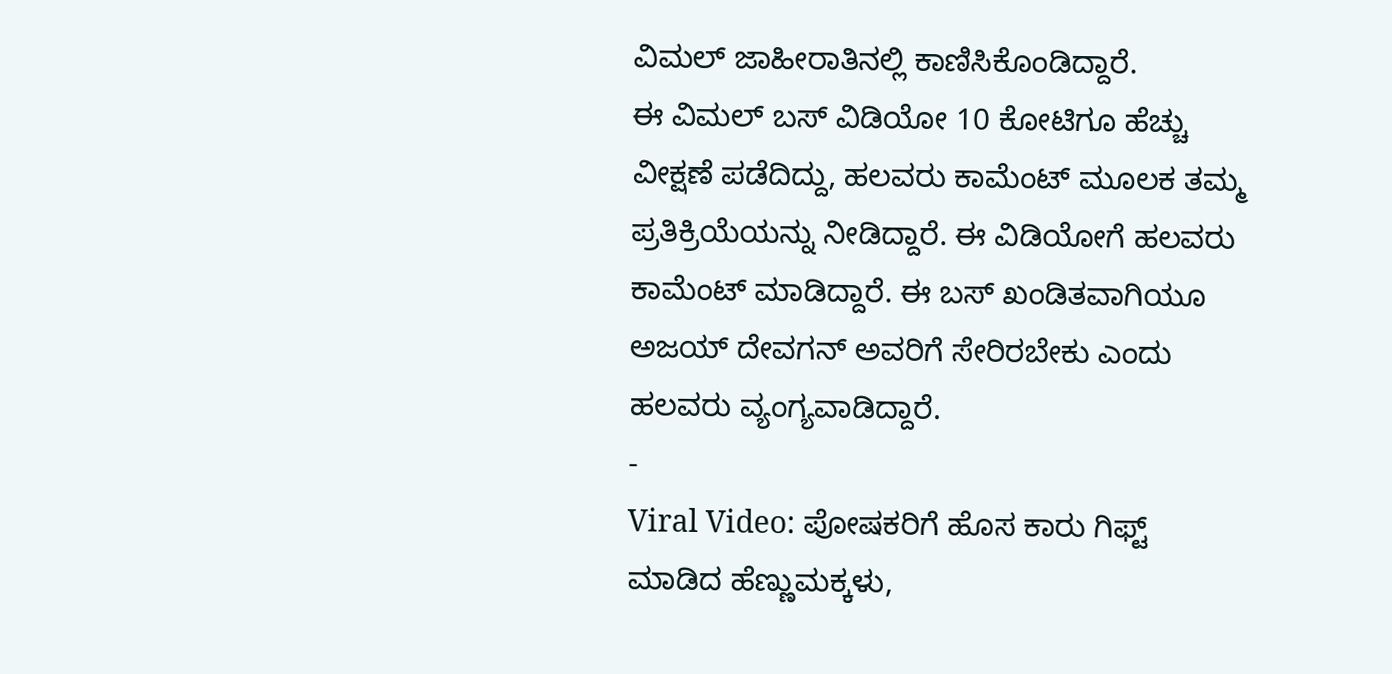ವಿಮಲ್ ಜಾಹೀರಾತಿನಲ್ಲಿ ಕಾಣಿಸಿಕೊಂಡಿದ್ದಾರೆ.
ಈ ವಿಮಲ್ ಬಸ್ ವಿಡಿಯೋ 10 ಕೋಟಿಗೂ ಹೆಚ್ಚು ವೀಕ್ಷಣೆ ಪಡೆದಿದ್ದು, ಹಲವರು ಕಾಮೆಂಟ್ ಮೂಲಕ ತಮ್ಮ ಪ್ರತಿಕ್ರಿಯೆಯನ್ನು ನೀಡಿದ್ದಾರೆ. ಈ ವಿಡಿಯೋಗೆ ಹಲವರು ಕಾಮೆಂಟ್ ಮಾಡಿದ್ದಾರೆ. ಈ ಬಸ್ ಖಂಡಿತವಾಗಿಯೂ ಅಜಯ್ ದೇವಗನ್ ಅವರಿಗೆ ಸೇರಿರಬೇಕು ಎಂದು ಹಲವರು ವ್ಯಂಗ್ಯವಾಡಿದ್ದಾರೆ.
-
Viral Video: ಪೋಷಕರಿಗೆ ಹೊಸ ಕಾರು ಗಿಫ್ಟ್ ಮಾಡಿದ ಹೆಣ್ಣುಮಕ್ಕಳು,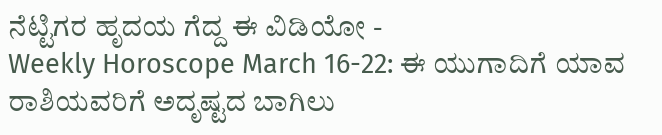ನೆಟ್ಟಿಗರ ಹೃದಯ ಗೆದ್ದ ಈ ವಿಡಿಯೋ -
Weekly Horoscope March 16-22: ಈ ಯುಗಾದಿಗೆ ಯಾವ ರಾಶಿಯವರಿಗೆ ಅದೃಷ್ಟದ ಬಾಗಿಲು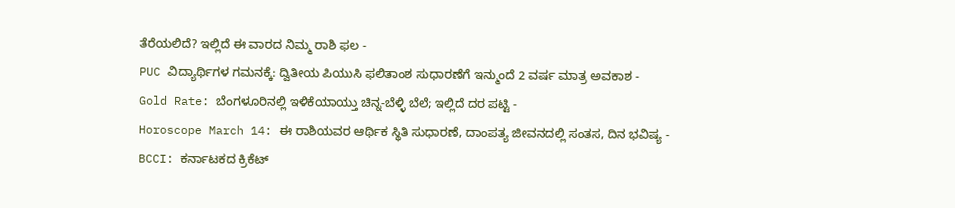ತೆರೆಯಲಿದೆ? ಇಲ್ಲಿದೆ ಈ ವಾರದ ನಿಮ್ಮ ರಾಶಿ ಫಲ -
PUC ವಿದ್ಯಾರ್ಥಿಗಳ ಗಮನಕ್ಕೆ: ದ್ವಿತೀಯ ಪಿಯುಸಿ ಫಲಿತಾಂಶ ಸುಧಾರಣೆಗೆ ಇನ್ಮುಂದೆ 2 ವರ್ಷ ಮಾತ್ರ ಅವಕಾಶ -
Gold Rate: ಬೆಂಗಳೂರಿನಲ್ಲಿ ಇಳಿಕೆಯಾಯ್ತು ಚಿನ್ನ-ಬೆಳ್ಳಿ ಬೆಲೆ; ಇಲ್ಲಿದೆ ದರ ಪಟ್ಟಿ -
Horoscope March 14: ಈ ರಾಶಿಯವರ ಆರ್ಥಿಕ ಸ್ಥಿತಿ ಸುಧಾರಣೆ, ದಾಂಪತ್ಯ ಜೀವನದಲ್ಲಿ ಸಂತಸ, ದಿನ ಭವಿಷ್ಯ -
BCCI: ಕರ್ನಾಟಕದ ಕ್ರಿಕೆಟ್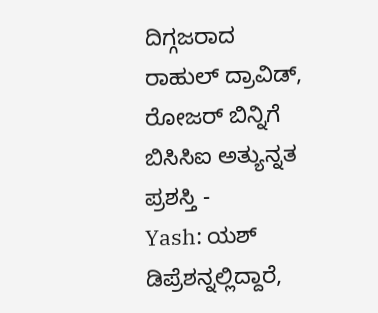ದಿಗ್ಗಜರಾದ ರಾಹುಲ್ ದ್ರಾವಿಡ್, ರೋಜರ್ ಬಿನ್ನಿಗೆ ಬಿಸಿಸಿಐ ಅತ್ಯುನ್ನತ ಪ್ರಶಸ್ತಿ -
Yash: ಯಶ್ ಡಿಪ್ರೆಶನ್ನಲ್ಲಿದ್ದಾರೆ,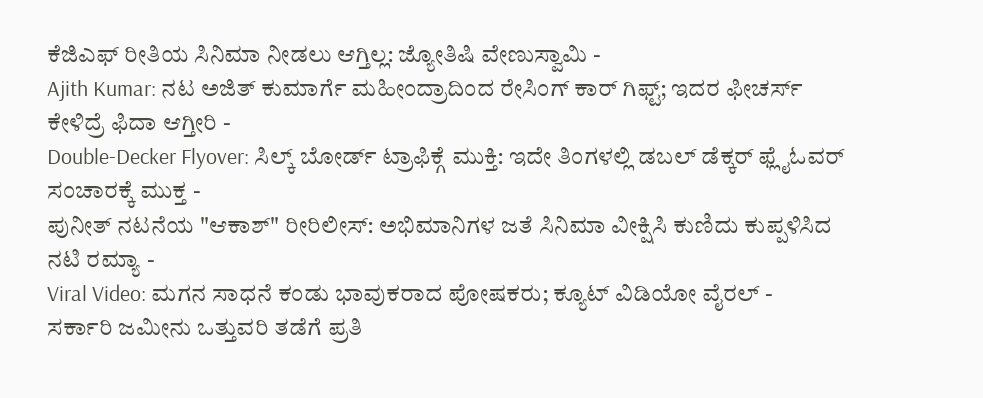ಕೆಜಿಎಫ್ ರೀತಿಯ ಸಿನಿಮಾ ನೀಡಲು ಆಗ್ತಿಲ್ಲ: ಜ್ಯೋತಿಷಿ ವೇಣುಸ್ವಾಮಿ -
Ajith Kumar: ನಟ ಅಜಿತ್ ಕುಮಾರ್ಗೆ ಮಹೀಂದ್ರಾದಿಂದ ರೇಸಿಂಗ್ ಕಾರ್ ಗಿಫ್ಟ್; ಇದರ ಫೀಚರ್ಸ್ ಕೇಳಿದ್ರೆ ಫಿದಾ ಆಗ್ತೀರಿ -
Double-Decker Flyover: ಸಿಲ್ಕ್ ಬೋರ್ಡ್ ಟ್ರಾಫಿಕ್ಗೆ ಮುಕ್ತಿ: ಇದೇ ತಿಂಗಳಲ್ಲಿ ಡಬಲ್ ಡೆಕ್ಕರ್ ಫ್ಲೈಓವರ್ ಸಂಚಾರಕ್ಕೆ ಮುಕ್ತ -
ಪುನೀತ್ ನಟನೆಯ "ಆಕಾಶ್" ರೀರಿಲೀಸ್: ಅಭಿಮಾನಿಗಳ ಜತೆ ಸಿನಿಮಾ ವೀಕ್ಷಿಸಿ ಕುಣಿದು ಕುಪ್ಪಳಿಸಿದ ನಟಿ ರಮ್ಯಾ -
Viral Video: ಮಗನ ಸಾಧನೆ ಕಂಡು ಭಾವುಕರಾದ ಪೋಷಕರು; ಕ್ಯೂಟ್ ವಿಡಿಯೋ ವೈರಲ್ -
ಸರ್ಕಾರಿ ಜಮೀನು ಒತ್ತುವರಿ ತಡೆಗೆ ಪ್ರತಿ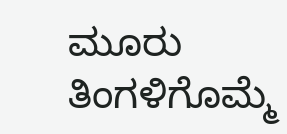ಮೂರು ತಿಂಗಳಿಗೊಮ್ಮೆ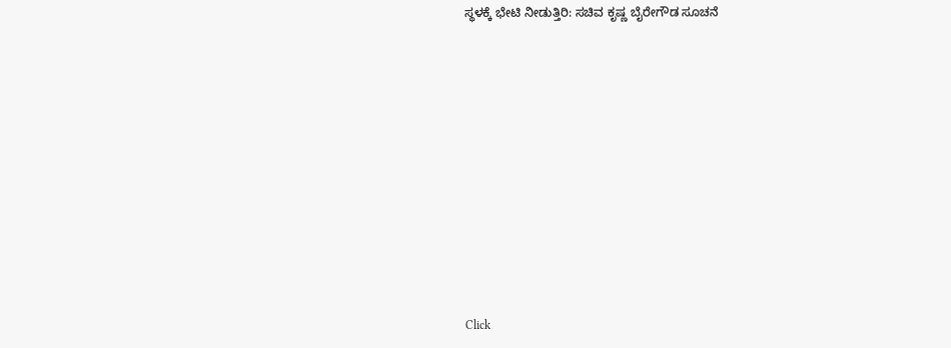ಸ್ಥಳಕ್ಕೆ ಭೇಟಿ ನೀಡುತ್ತಿರಿ: ಸಚಿವ ಕೃಷ್ಣ ಬೈರೇಗೌಡ ಸೂಚನೆ












Click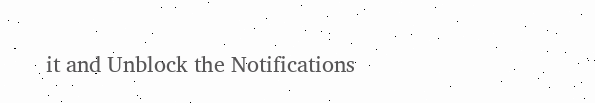it and Unblock the Notifications